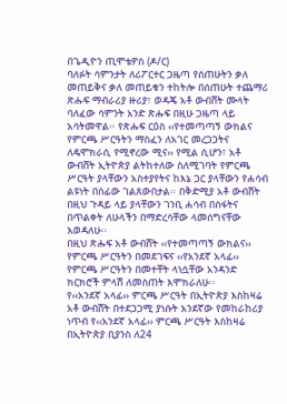በጌዲዮን ጢሞቴዎስ (ዶ/ር)
ባለፉት ሳምንታት ለሪፖርተር ጋዜጣ የሰጠሁትን ቃለ መጠይቅና ቃለ መጠይቁን ተከትሎ በሰጠሁት ተጨማሪ ጽሑፍ ማብራሪያ ዙሪያ፣ ወዳጄ አቶ ውብሸት ሙላት ባለፈው ሳምንት አንድ ጽሑፍ በዚሁ ጋዜጣ ላይ አሳትመዋል፡፡ የጽሑፍ ርዕስ ‹‹የተመጣጣኝ ውክልና የምርጫ ሥርዓትን ማስፈን ለአገር መረጋጋትና ለዴሞክራሲ የሚኖረው ሚና›› የሚል ሲሆን፣ አቶ ውብሸት ኢትዮጵያ ልትከተለው ስለሚገባት የምርጫ ሥርዓት ያላቸውን አስተያየትና ከእኔ ጋር ያላቸውን የሐሳብ ልዩነት በሰፊው ገልጸውበታል፡፡ በቅድሚያ አቶ ውብሸት በዚህ ጉዳይ ላይ ያላቸውን ገንቢ ሐሳብ በስፋትና በጥልቀት ለሁላችን በማድረሳቸው ላመሰግናቸው እወዳለሁ፡፡
በዚህ ጽሑፍ አቶ ውብሸት ‹‹የተመጣጣኝ ውክልና›› የምርጫ ሥርዓትን በመደገፍና ‹‹የአንደኛ አላፊ›› የምርጫ ሥርዓትን በመተቸት ላነሷቸው አንዳንድ ክርክሮች ምላሽ ለመስጠት እሞክራለሁ፡፡
የ‹‹አንደኛ አላፊ›› ምርጫ ሥርዓት በኢትዮጵያ እስከዛሬ
አቶ ውብሸት በተደጋጋሚ ያነሱት አንደኛው የመከራከሪያ ነጥብ የ‹‹አንደኛ አላፊ›› ምርጫ ሥርዓት እስከዛሬ በኢትዮጵያ ቢያንስ ለ24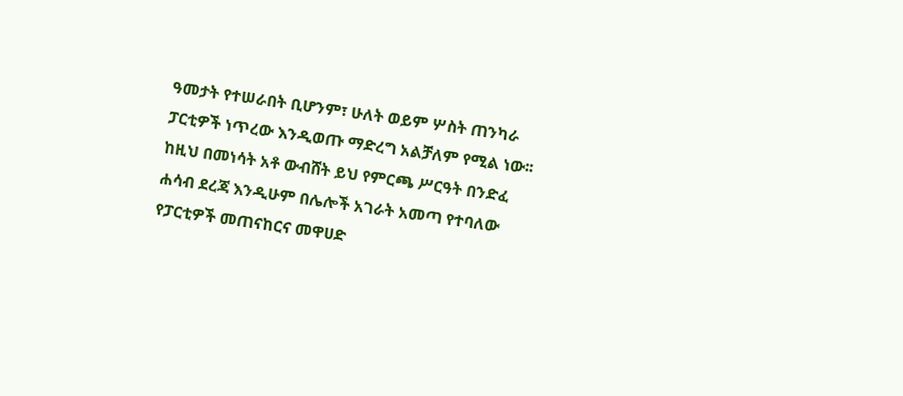ዓመታት የተሠራበት ቢሆንም፣ ሁለት ወይም ሦስት ጠንካራ ፓርቲዎች ነጥረው እንዲወጡ ማድረግ አልቻለም የሚል ነው፡፡ ከዚህ በመነሳት አቶ ውብሸት ይህ የምርጫ ሥርዓት በንድፈ ሐሳብ ደረጃ እንዲሁም በሌሎች አገራት አመጣ የተባለው የፓርቲዎች መጠናከርና መዋሀድ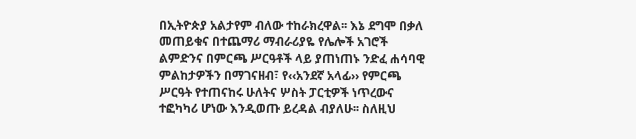በኢትዮጵያ አልታየም ብለው ተከራክረዋል፡፡ እኔ ደግሞ በቃለ መጠይቁና በተጨማሪ ማብራሪያዬ የሌሎች አገሮች ልምድንና በምርጫ ሥርዓቶች ላይ ያጠነጠኑ ንድፈ ሐሳባዊ ምልከታዎችን በማገናዘብ፣ የ‹‹አንደኛ አላፊ›› የምርጫ ሥርዓት የተጠናከሩ ሁለትና ሦስት ፓርቲዎች ነጥረውና ተፎካካሪ ሆነው እንዲወጡ ይረዳል ብያለሁ፡፡ ስለዚህ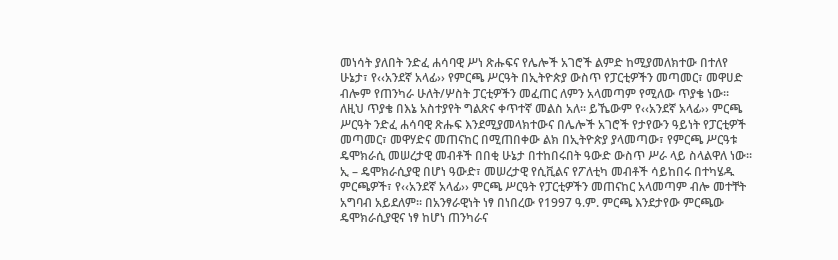መነሳት ያለበት ንድፈ ሐሳባዊ ሥነ ጽሑፍና የሌሎች አገሮች ልምድ ከሚያመለክተው በተለየ ሁኔታ፣ የ‹‹አንደኛ አላፊ›› የምርጫ ሥርዓት በኢትዮጵያ ውስጥ የፓርቲዎችን መጣመር፣ መዋሀድ ብሎም የጠንካራ ሁለት/ሦስት ፓርቲዎችን መፈጠር ለምን አላመጣም የሚለው ጥያቄ ነው፡፡
ለዚህ ጥያቄ በእኔ አስተያየት ግልጽና ቀጥተኛ መልስ አለ፡፡ ይኼውም የ‹‹አንደኛ አላፊ›› ምርጫ ሥርዓት ንድፈ ሐሳባዊ ጽሑፍ እንደሚያመላክተውና በሌሎች አገሮች የታየውን ዓይነት የፓርቲዎች መጣመር፣ መዋሃድና መጠናከር በሚጠበቀው ልክ በኢትዮጵያ ያላመጣው፣ የምርጫ ሥርዓቱ ዴሞክራሲ መሠረታዊ መብቶች በበቂ ሁኔታ በተከበሩበት ዓውድ ውስጥ ሥራ ላይ ስላልዋለ ነው፡፡ ኢ – ዴሞክራሲያዊ በሆነ ዓውድ፣ መሠረታዊ የሲቪልና የፖለቲካ መብቶች ሳይከበሩ በተካሄዱ ምርጫዎች፣ የ‹‹አንደኛ አላፊ›› ምርጫ ሥርዓት የፓርቲዎችን መጠናከር አላመጣም ብሎ መተቸት አግባብ አይደለም፡፡ በአንፃራዊነት ነፃ በነበረው የ1997 ዓ.ም. ምርጫ እንደታየው ምርጫው ዴሞክራሲያዊና ነፃ ከሆነ ጠንካራና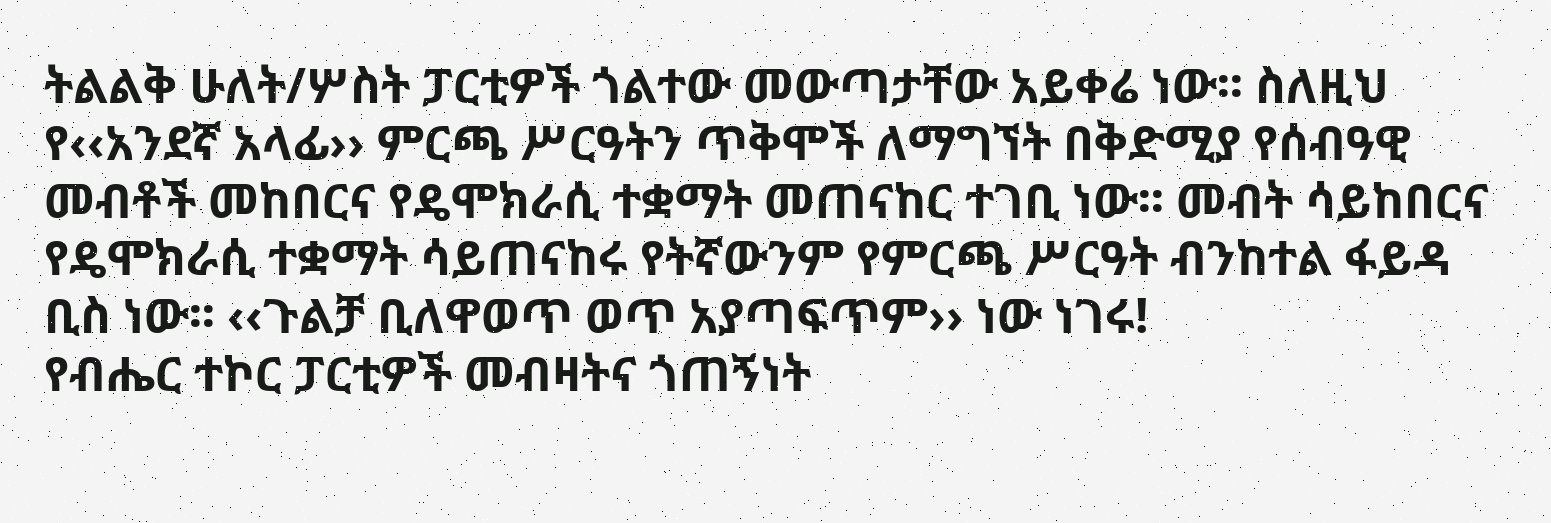ትልልቅ ሁለት/ሦስት ፓርቲዎች ጎልተው መውጣታቸው አይቀሬ ነው፡፡ ስለዚህ የ‹‹አንደኛ አላፊ›› ምርጫ ሥርዓትን ጥቅሞች ለማግኘት በቅድሚያ የሰብዓዊ መብቶች መከበርና የዴሞክራሲ ተቋማት መጠናከር ተገቢ ነው፡፡ መብት ሳይከበርና የዴሞክራሲ ተቋማት ሳይጠናከሩ የትኛውንም የምርጫ ሥርዓት ብንከተል ፋይዳ ቢስ ነው፡፡ ‹‹ጉልቻ ቢለዋወጥ ወጥ አያጣፍጥም›› ነው ነገሩ!
የብሔር ተኮር ፓርቲዎች መብዛትና ጎጠኝነት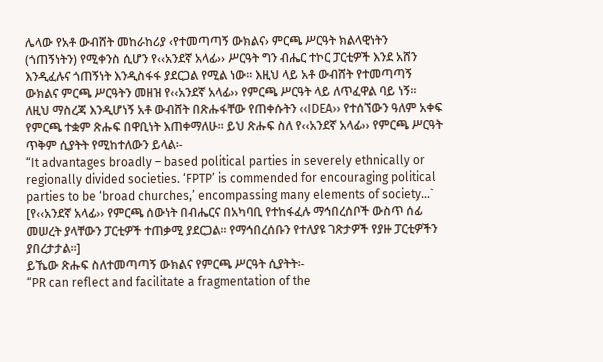ሌላው የአቶ ውብሸት መከራከሪያ ‹የተመጣጣኝ ውክልና› ምርጫ ሥርዓት ክልላዊነትን (ጎጠኝነትን) የሚቀንስ ሲሆን የ‹‹አንደኛ አላፊ›› ሥርዓት ግን ብሔር ተኮር ፓርቲዎች እንደ አሸን እንዲፈሉና ጎጠኝነት እንዲስፋፋ ያደርጋል የሚል ነው፡፡ እዚህ ላይ አቶ ውብሸት የተመጣጣኝ ውክልና ምርጫ ሥርዓትን መዘዝ የ‹‹አንደኛ አላፊ›› የምርጫ ሥርዓት ላይ ለጥፈዋል ባይ ነኝ፡፡ ለዚህ ማስረጃ እንዲሆነኝ አቶ ውብሸት በጽሑፋቸው የጠቀሱትን ‹‹IDEA›› የተሰኘውን ዓለም አቀፍ የምርጫ ተቋም ጽሑፍ በዋቢነት እጠቀማለሁ፡፡ ይህ ጽሑፍ ስለ የ‹‹አንደኛ አላፊ›› የምርጫ ሥርዓት ጥቅም ሲያትት የሚከተለውን ይላል፡-
“It advantages broadly – based political parties in severely ethnically or regionally divided societies. ‘FPTP’ is commended for encouraging political parties to be ‘broad churches,’ encompassing many elements of society…`
[የ‹‹አንደኛ አላፊ›› የምርጫ ሰውነት በብሔርና በአካባቢ የተከፋፈሉ ማኅበረሰቦች ውስጥ ሰፊ መሠረት ያላቸውን ፓርቲዎች ተጠቃሚ ያደርጋል፡፡ የማኅበረሰቡን የተለያዩ ገጽታዎች የያዙ ፓርቲዎችን ያበረታታል፡፡]
ይኼው ጽሑፍ ስለተመጣጣኝ ውክልና የምርጫ ሥርዓት ሲያትት፡-
“PR can reflect and facilitate a fragmentation of the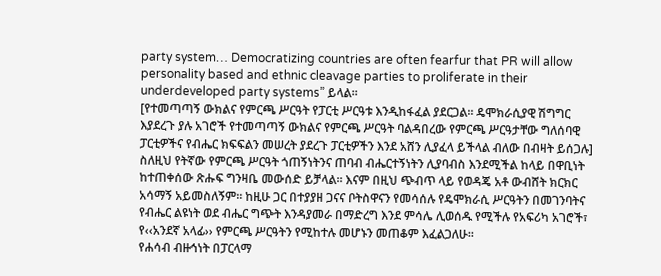party system… Democratizing countries are often fearfur that PR will allow personality based and ethnic cleavage parties to proliferate in their underdeveloped party systems” ይላል፡፡
[የተመጣጣኝ ውክልና የምርጫ ሥርዓት የፓርቲ ሥርዓቱ እንዲከፋፈል ያደርጋል፡፡ ዴሞክራሲያዊ ሽግግር እያደረጉ ያሉ አገሮች የተመጣጣኝ ውክልና የምርጫ ሥርዓት ባልዳበረው የምርጫ ሥርዓታቸው ግለሰባዊ ፓርቲዎችና የብሔር ክፍፍልን መሠረት ያደረጉ ፓርቲዎችን እንደ አሸን ሊያፈላ ይችላል ብለው በብዛት ይሰጋሉ]
ስለዚህ የትኛው የምርጫ ሥርዓት ጎጠኝነትንና ጠባብ ብሔርተኝነትን ሊያባብስ እንደሚችል ከላይ በዋቢነት ከተጠቀሰው ጽሑፍ ግንዛቤ መውሰድ ይቻላል፡፡ እናም በዚህ ጭብጥ ላይ የወዳጄ አቶ ውብሸት ክርክር አሳማኝ አይመስለኝም፡፡ ከዚሁ ጋር በተያያዘ ጋናና ቦትስዋናን የመሳሰሉ የዴሞክራሲ ሥርዓትን በመገንባትና የብሔር ልዩነት ወደ ብሔር ግጭት እንዳያመራ በማድረግ እንደ ምሳሌ ሊወሰዱ የሚችሉ የአፍሪካ አገሮች፣ የ‹‹አንደኛ አላፊ›› የምርጫ ሥርዓትን የሚከተሉ መሆኑን መጠቆም እፈልጋለሁ፡፡
የሐሳብ ብዙኅነት በፓርላማ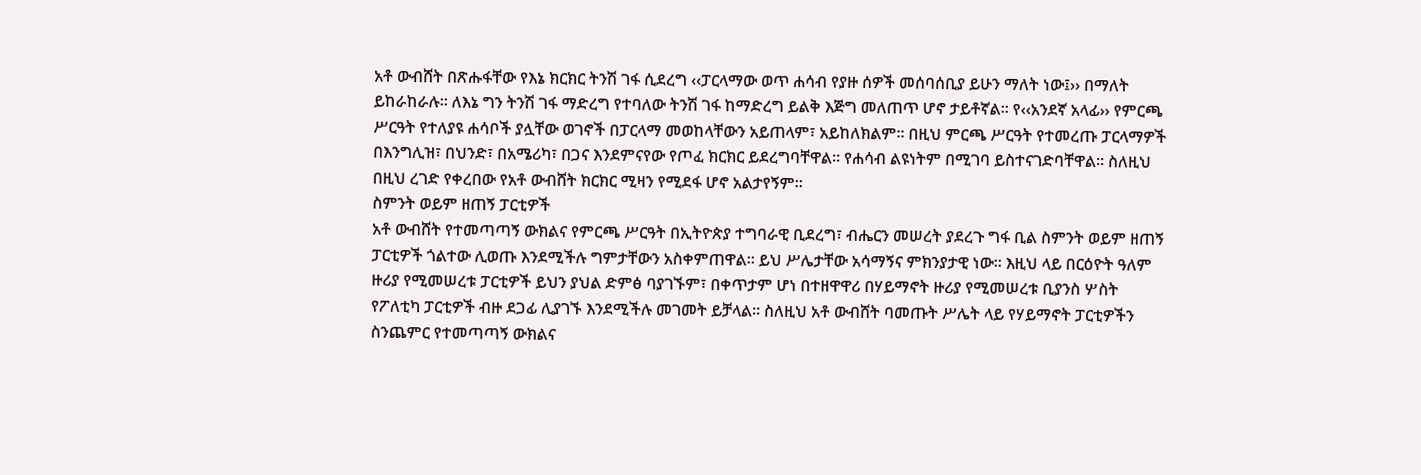አቶ ውብሸት በጽሑፋቸው የእኔ ክርክር ትንሽ ገፋ ሲደረግ ‹‹ፓርላማው ወጥ ሐሳብ የያዙ ሰዎች መሰባሰቢያ ይሁን ማለት ነው፤›› በማለት ይከራከራሉ፡፡ ለእኔ ግን ትንሽ ገፋ ማድረግ የተባለው ትንሽ ገፋ ከማድረግ ይልቅ እጅግ መለጠጥ ሆኖ ታይቶኛል፡፡ የ‹‹አንደኛ አላፊ›› የምርጫ ሥርዓት የተለያዩ ሐሳቦች ያሏቸው ወገኖች በፓርላማ መወከላቸውን አይጠላም፣ አይከለክልም፡፡ በዚህ ምርጫ ሥርዓት የተመረጡ ፓርላማዎች በእንግሊዝ፣ በህንድ፣ በአሜሪካ፣ በጋና እንደምናየው የጦፈ ክርክር ይደረግባቸዋል፡፡ የሐሳብ ልዩነትም በሚገባ ይስተናገድባቸዋል፡፡ ስለዚህ በዚህ ረገድ የቀረበው የአቶ ውብሸት ክርክር ሚዛን የሚደፋ ሆኖ አልታየኝም፡፡
ስምንት ወይም ዘጠኝ ፓርቲዎች
አቶ ውብሸት የተመጣጣኝ ውክልና የምርጫ ሥርዓት በኢትዮጵያ ተግባራዊ ቢደረግ፣ ብሔርን መሠረት ያደረጉ ግፋ ቢል ስምንት ወይም ዘጠኝ ፓርቲዎች ጎልተው ሊወጡ እንደሚችሉ ግምታቸውን አስቀምጠዋል፡፡ ይህ ሥሌታቸው አሳማኝና ምክንያታዊ ነው፡፡ እዚህ ላይ በርዕዮት ዓለም ዙሪያ የሚመሠረቱ ፓርቲዎች ይህን ያህል ድምፅ ባያገኙም፣ በቀጥታም ሆነ በተዘዋዋሪ በሃይማኖት ዙሪያ የሚመሠረቱ ቢያንስ ሦስት የፖለቲካ ፓርቲዎች ብዙ ደጋፊ ሊያገኙ እንደሚችሉ መገመት ይቻላል፡፡ ስለዚህ አቶ ውብሸት ባመጡት ሥሌት ላይ የሃይማኖት ፓርቲዎችን ስንጨምር የተመጣጣኝ ውክልና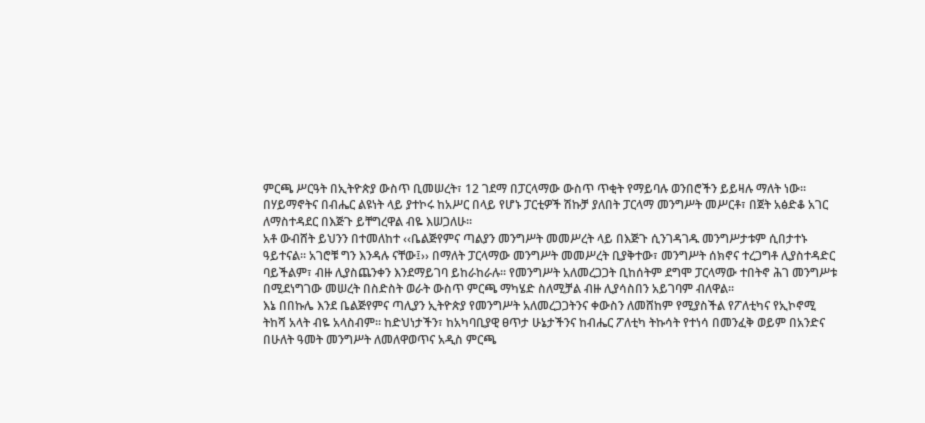ምርጫ ሥርዓት በኢትዮጵያ ውስጥ ቢመሠረት፣ 12 ገደማ በፓርላማው ውስጥ ጥቂት የማይባሉ ወንበሮችን ይይዛሉ ማለት ነው፡፡ በሃይማኖትና በብሔር ልዩነት ላይ ያተኮሩ ከአሥር በላይ የሆኑ ፓርቲዎች ሽኩቻ ያለበት ፓርላማ መንግሥት መሥርቶ፣ በጀት አፅድቆ አገር ለማስተዳደር በእጅጉ ይቸግረዋል ብዬ እሠጋለሁ፡፡
አቶ ውብሸት ይህንን በተመለከተ ‹‹ቤልጅየምና ጣልያን መንግሥት መመሥረት ላይ በእጅጉ ሲንገዳገዱ መንግሥታቱም ሲበታተኑ ዓይተናል፡፡ አገሮቹ ግን እንዳሉ ናቸው፤›› በማለት ፓርላማው መንግሥት መመሥረት ቢያቅተው፣ መንግሥት ሰክኖና ተረጋግቶ ሊያስተዳድር ባይችልም፣ ብዙ ሊያስጨንቀን እንደማይገባ ይከራከራሉ፡፡ የመንግሥት አለመረጋጋት ቢከሰትም ደግሞ ፓርላማው ተበትኖ ሕገ መንግሥቱ በሚደነግገው መሠረት በስድስት ወራት ውስጥ ምርጫ ማካሄድ ስለሚቻል ብዙ ሊያሳስበን አይገባም ብለዋል፡፡
እኔ በበኩሌ እንደ ቤልጅየምና ጣሊያን ኢትዮጵያ የመንግሥት አለመረጋጋትንና ቀውስን ለመሸከም የሚያስችል የፖለቲካና የኢኮኖሚ ትከሻ አላት ብዬ አላስብም፡፡ ከድህነታችን፣ ከአካባቢያዊ ፀጥታ ሁኔታችንና ከብሔር ፖለቲካ ትኩሳት የተነሳ በመንፈቅ ወይም በአንድና በሁለት ዓመት መንግሥት ለመለዋወጥና አዲስ ምርጫ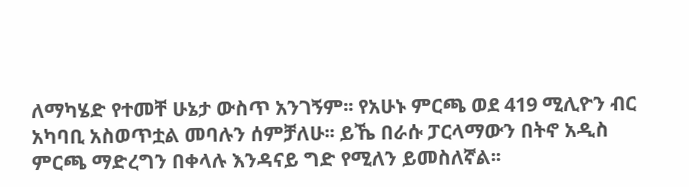ለማካሄድ የተመቸ ሁኔታ ውስጥ አንገኝም፡፡ የአሁኑ ምርጫ ወደ 419 ሚሊዮን ብር አካባቢ አስወጥቷል መባሉን ሰምቻለሁ፡፡ ይኼ በራሱ ፓርላማውን በትኖ አዲስ ምርጫ ማድረግን በቀላሉ እንዳናይ ግድ የሚለን ይመስለኛል፡፡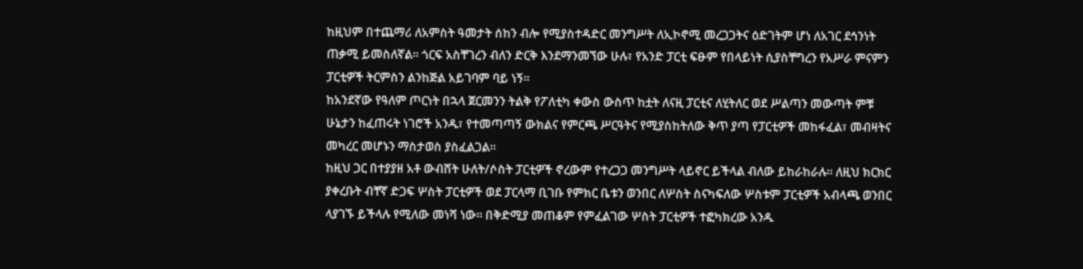ከዚህም በተጨማሪ ለአምስት ዓመታት ሰከን ብሎ የሚያስተዳድር መንግሥት ለኢኮኖሚ መረጋጋትና ዕድገትም ሆነ ለአገር ደኅንነት ጠቃሚ ይመስለኛል፡፡ ጎርፍ አስቸገረን ብለን ድርቅ እንደማንመኘው ሁሉ፣ የአንድ ፓርቲ ፍፁም የበላይነት ሲያስቸግረን የአሥራ ምናምን ፓርቲዎች ትርምስን ልንከጅል አይገባም ባይ ነኝ፡፡
ከአንደኛው የዓለም ጦርነት በኋላ ጀርመንን ትልቅ የፖለቲካ ቀውስ ውስጥ ከቷት ለናዚ ፓርቲና ለሂትለር ወደ ሥልጣን መውጣት ምቹ ሁኔታን ከፈጠሩት ነገሮች አንዱ፣ የተመጣጣኝ ውክልና የምርጫ ሥርዓትና የሚያስከትለው ቅጥ ያጣ የፓርቲዎች መከፋፈል፣ መብዛትና መካረር መሆኑን ማስታወስ ያስፈልጋል፡፡
ከዚህ ጋር በተያያዘ አቶ ውብሸት ሁለት/ሶስት ፓርቲዎች ኖረውም የተረጋጋ መንግሥት ላይኖር ይችላል ብለው ይከራከራሉ፡፡ ለዚህ ክርክር ያቀረቡት ብቸኛ ድጋፍ ሦስት ፓርቲዎች ወደ ፓርላማ ቢገቡ የምክር ቤቱን ወንበር ለሦስት ስናካፍለው ሦስቱም ፓርቲዎች አብላጫ ወንበር ላያገኙ ይችላሉ የሚለው መነሻ ነው፡፡ በቅድሚያ መጠቆም የምፈልገው ሦስት ፓርቲዎች ተፎካክረው አንዱ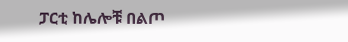ፓርቲ ከሌሎቹ በልጦ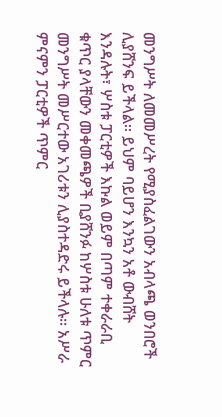መንግሥት ለመመሥረት የሚያስፈልገውን አብላጫ ወንበሮች ሊያሸንፍ ይችላል፡፡ ይህም ባይሆን እንኳን አቶ ውብሸት እንዳሉት፣ ሦስቱ ፓርቲዎች እኩል ወይም በጣም ተቀራራቢ ቁጥር ያላቸውን መቀመጫዎች ቢያሸንፉ ከሦስቱ ሁለቱ ጥምር መንግሥት መሥርተው አገሪቱን ሊያስተዳድሩ ይችላሉ፡፡ አሥራ ምናምን ፓርቲዎች ጥምር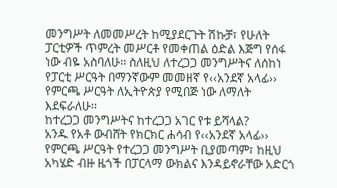መንግሥት ለመመሥረት ከሚያደርጉት ሽኩቻ፣ የሁለት ፓርቲዎች ጥምረት መሥርቶ የመቀጠል ዕድል እጅግ የሰፋ ነው ብዬ አስባለሁ፡፡ ስለዚህ ለተረጋጋ መንግሥትና ለሰከነ የፓርቲ ሥርዓት በማንኛውም መመዘኛ የ‹‹አንደኛ አላፊ›› የምርጫ ሥርዓት ለኢትዮጵያ የሚበጅ ነው ለማለት እደፍራለሁ፡፡
ከተረጋጋ መንግሥትና ከተረጋጋ አገር የቱ ይሻላል?
አንዱ የአቶ ውብሸት የክርክር ሐሳብ የ‹‹አንደኛ አላፊ›› የምርጫ ሥርዓት የተረጋጋ መንግሥት ቢያመጣም፣ ከዚህ አካሄድ ብዙ ዜጎች በፓርላማ ውክልና እንዳይኖራቸው አድርጎ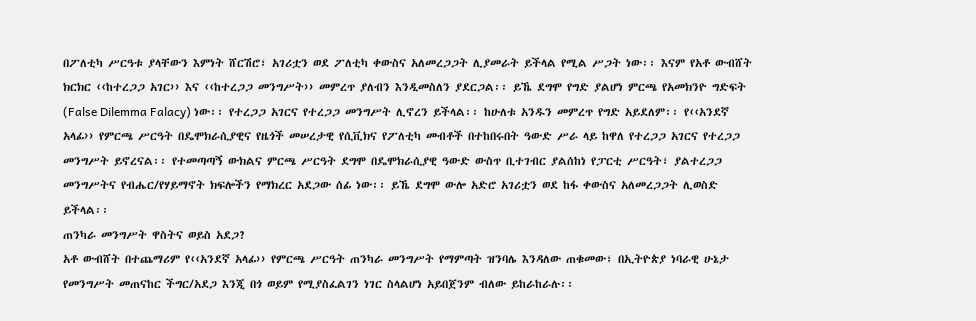በፖለቲካ ሥርዓቱ ያላቸውን እምነት ሸርሽሮ፣ አገሪቷን ወደ ፖለቲካ ቀውስና አለመረጋጋት ሊያመራት ይችላል የሚል ሥጋት ነው፡፡ እናም የአቶ ውብሸት ክርክር ‹‹ከተረጋጋ አገር›› እና ‹‹ከተረጋጋ መንግሥት›› መምረጥ ያለብን እንዲመስለን ያደርጋል፡፡ ይኼ ደግሞ የግድ ያልሆነ ምርጫ የአመክንዮ ግድፍት (False Dilemma Falacy) ነው፡፡ የተረጋጋ አገርና የተረጋጋ መንግሥት ሊኖረን ይችላል፡፡ ከሁለቱ አንዱን መምረጥ የግድ አይደለም፡፡ የ‹‹አንደኛ አላፊ›› የምርጫ ሥርዓት በዴሞክራሲያዊና የዜጎች መሠረታዊ የሲቪክና የፖለቲካ መብቶች በተከበሩበት ዓውድ ሥራ ላይ ከዋለ የተረጋጋ አገርና የተረጋጋ መንግሥት ይኖረናል፡፡ የተመጣጣኝ ውክልና ምርጫ ሥርዓት ደግሞ በዴሞክራሲያዊ ዓውድ ውስጥ ቢተገብር ያልሰከነ የፓርቲ ሥርዓት፣ ያልተረጋጋ መንግሥትና የብሔር/የሃይማኖት ክፍሎችን የማክረር አደጋው ሰፊ ነው፡፡ ይኼ ደግሞ ውሎ አድሮ አገሪቷን ወደ ከፋ ቀውስና አለመረጋጋት ሊወስድ ይችላል፡፡
ጠንካራ መንግሥት ዋስትና ወይስ አደጋ?
አቶ ውብሸት በተጨማሪም የ‹‹አንደኛ አላፊ›› የምርጫ ሥርዓት ጠንካራ መንግሥት የማምጣት ዝንባሌ እንዳለው ጠቁመው፣ በኢትዮጵያ ነባራዊ ሁኔታ የመንግሥት መጠናከር ችግር/አደጋ እንጂ በጎ ወይም የሚያስፈልገን ነገር ስላልሆነ አይበጀንም ብለው ይከራከራሉ፡፡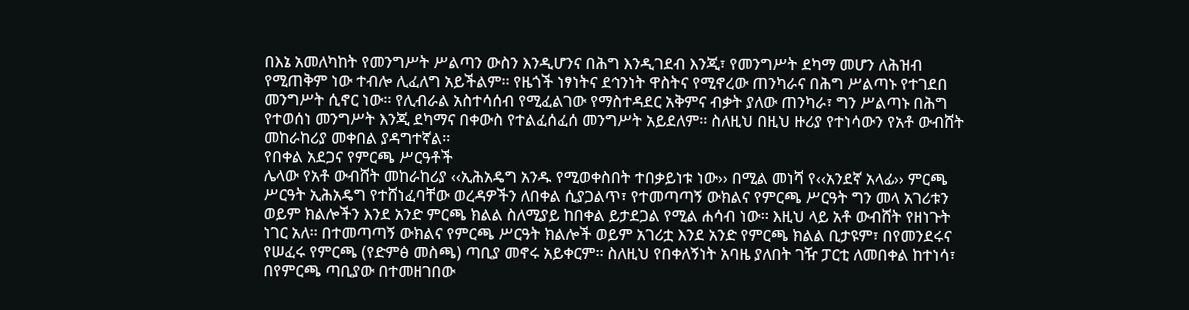በእኔ አመለካከት የመንግሥት ሥልጣን ውስን እንዲሆንና በሕግ እንዲገደብ እንጂ፣ የመንግሥት ደካማ መሆን ለሕዝብ የሚጠቅም ነው ተብሎ ሊፈለግ አይችልም፡፡ የዜጎች ነፃነትና ደኅንነት ዋስትና የሚኖረው ጠንካራና በሕግ ሥልጣኑ የተገደበ መንግሥት ሲኖር ነው፡፡ የሊብራል አስተሳሰብ የሚፈልገው የማስተዳደር አቅምና ብቃት ያለው ጠንካራ፣ ግን ሥልጣኑ በሕግ የተወሰነ መንግሥት እንጂ ደካማና በቀውስ የተልፈሰፈሰ መንግሥት አይደለም፡፡ ስለዚህ በዚህ ዙሪያ የተነሳውን የአቶ ውብሸት መከራከሪያ መቀበል ያዳግተኛል፡፡
የበቀል አደጋና የምርጫ ሥርዓቶች
ሌላው የአቶ ውብሸት መከራከሪያ ‹‹ኢሕአዴግ አንዱ የሚወቀስበት ተበቃይነቱ ነው›› በሚል መነሻ የ‹‹አንደኛ አላፊ›› ምርጫ ሥርዓት ኢሕአዴግ የተሸነፈባቸው ወረዳዎችን ለበቀል ሲያጋልጥ፣ የተመጣጣኝ ውክልና የምርጫ ሥርዓት ግን መላ አገሪቱን ወይም ክልሎችን እንደ አንድ ምርጫ ክልል ስለሚያይ ከበቀል ይታደጋል የሚል ሐሳብ ነው፡፡ እዚህ ላይ አቶ ውብሸት የዘነጉት ነገር አለ፡፡ በተመጣጣኝ ውክልና የምርጫ ሥርዓት ክልሎች ወይም አገሪቷ እንደ አንድ የምርጫ ክልል ቢታዩም፣ በየመንደሩና የሠፈሩ የምርጫ (የድምፅ መስጫ) ጣቢያ መኖሩ አይቀርም፡፡ ስለዚህ የበቀለኝነት አባዜ ያለበት ገዥ ፓርቲ ለመበቀል ከተነሳ፣ በየምርጫ ጣቢያው በተመዘገበው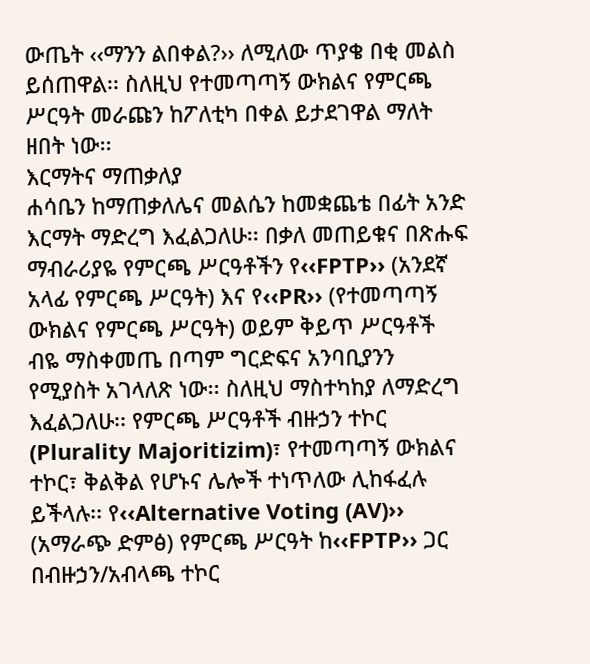ውጤት ‹‹ማንን ልበቀል?›› ለሚለው ጥያቄ በቂ መልስ ይሰጠዋል፡፡ ስለዚህ የተመጣጣኝ ውክልና የምርጫ ሥርዓት መራጩን ከፖለቲካ በቀል ይታደገዋል ማለት ዘበት ነው፡፡
እርማትና ማጠቃለያ
ሐሳቤን ከማጠቃለሌና መልሴን ከመቋጨቴ በፊት አንድ እርማት ማድረግ እፈልጋለሁ፡፡ በቃለ መጠይቁና በጽሑፍ ማብራሪያዬ የምርጫ ሥርዓቶችን የ‹‹FPTP›› (አንደኛ አላፊ የምርጫ ሥርዓት) እና የ‹‹PR›› (የተመጣጣኝ ውክልና የምርጫ ሥርዓት) ወይም ቅይጥ ሥርዓቶች ብዬ ማስቀመጤ በጣም ግርድፍና አንባቢያንን የሚያስት አገላለጽ ነው፡፡ ስለዚህ ማስተካከያ ለማድረግ እፈልጋለሁ፡፡ የምርጫ ሥርዓቶች ብዙኃን ተኮር (Plurality Majoritizim)፣ የተመጣጣኝ ውክልና ተኮር፣ ቅልቅል የሆኑና ሌሎች ተነጥለው ሊከፋፈሉ ይችላሉ፡፡ የ‹‹Alternative Voting (AV)›› (አማራጭ ድምፅ) የምርጫ ሥርዓት ከ‹‹FPTP›› ጋር በብዙኃን/አብላጫ ተኮር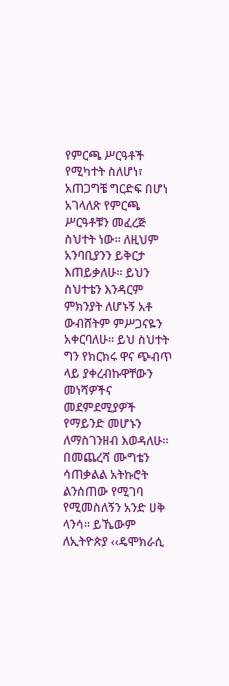የምርጫ ሥርዓቶች የሚካተት ስለሆነ፣ አጠጋግቼ ግርድፍ በሆነ አገላለጽ የምርጫ ሥርዓቶቹን መፈረጅ ስህተት ነው፡፡ ለዚህም አንባቢያንን ይቅርታ እጠይቃለሁ፡፡ ይህን ስህተቴን እንዳርም ምክንያት ለሆኑኝ አቶ ውብሸትም ምሥጋናዬን አቀርባለሁ፡፡ ይህ ስህተት ግን የክርክሩ ዋና ጭብጥ ላይ ያቀረብኩዋቸውን መነሻዎችና መደምደሚያዎች የማይንድ መሆኑን ለማስገንዘብ እወዳለሁ፡፡
በመጨረሻ ሙግቴን ሳጠቃልል አትኩሮት ልንሰጠው የሚገባ የሚመስለኝን አንድ ሀቅ ላንሳ፡፡ ይኼውም ለኢትዮጵያ ‹‹ዴሞክራሲ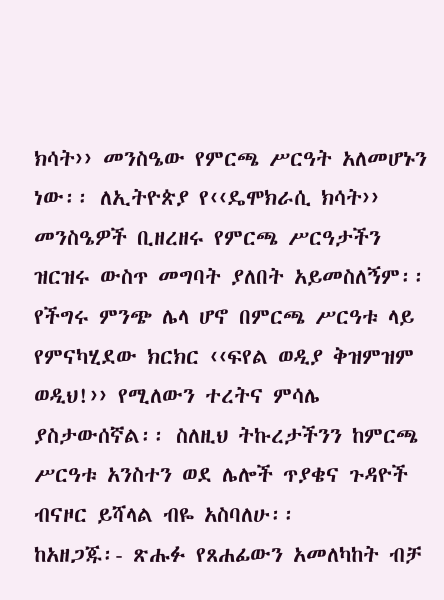ክሳት›› መንስዔው የምርጫ ሥርዓት አለመሆኑን ነው፡፡ ለኢትዮጵያ የ‹‹ዴሞክራሲ ክሳት›› መንስዔዎች ቢዘረዘሩ የምርጫ ሥርዓታችን ዝርዝሩ ውስጥ መግባት ያለበት አይመስለኝም፡፡ የችግሩ ምንጭ ሌላ ሆኖ በምርጫ ሥርዓቱ ላይ የምናካሂደው ክርክር ‹‹ፍየል ወዲያ ቅዝምዝም ወዲህ!›› የሚለውን ተረትና ምሳሌ ያስታውሰኛል፡፡ ስለዚህ ትኩረታችንን ከምርጫ ሥርዓቱ አንስተን ወደ ሌሎች ጥያቄና ጉዳዮች ብናዞር ይሻላል ብዬ አስባለሁ፡፡
ከአዘጋጁ፡- ጽሑፉ የጸሐፊውን አመለካከት ብቻ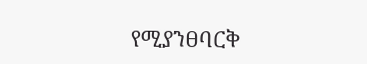የሚያንፀባርቅ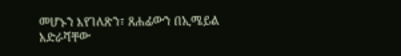መሆኑን እየገለጽን፣ ጸሐፊውን በኢሜይል አድራሻቸው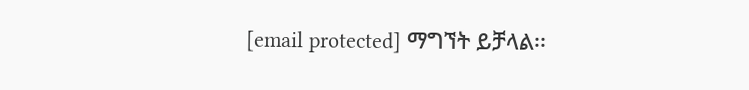[email protected] ማግኘት ይቻላል፡፡